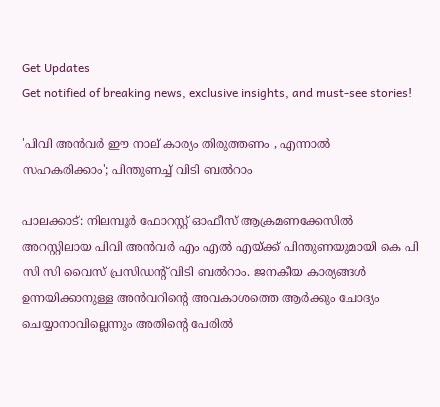Get Updates
Get notified of breaking news, exclusive insights, and must-see stories!

'പിവി അൻവർ ഈ നാല് കാര്യം തിരുത്തണം , എന്നാൽ സഹകരിക്കാം'; പിന്തുണച്ച് വിടി ബൽറാം

പാലക്കാട്: നിലമ്പൂർ ഫോറസ്റ്റ് ഓഫീസ് ആക്രമണക്കേസിൽ അറസ്റ്റിലായ പിവി അൻവർ എം എൽ എയ്ക്ക് പിന്തുണയുമായി കെ പി സി സി വൈസ് പ്രസിഡന്റ് വിടി ബൽറാം. ജനകീയ കാര്യങ്ങൾ ഉന്നയിക്കാനുള്ള അൻവറിന്റെ അവകാശത്തെ ആർക്കും ചോദ്യം ചെയ്യാനാവില്ലെന്നും അതിന്റെ പേരിൽ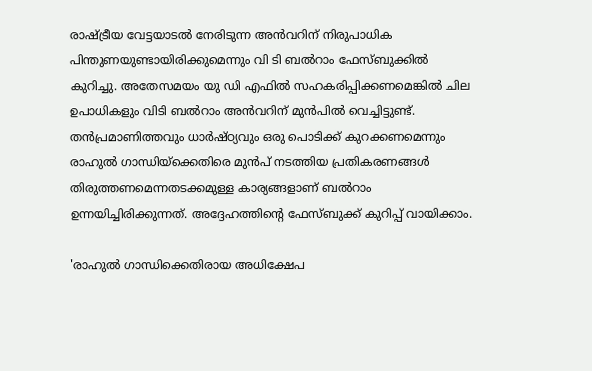രാഷ്ട്രീയ വേട്ടയാടൽ നേരിടുന്ന അൻവറിന് നിരുപാധിക പിന്തുണയുണ്ടായിരിക്കുമെന്നും വി ടി ബൽറാം ഫേസ്ബുക്കിൽ കുറിച്ചു. അതേസമയം യു ഡി എഫിൽ സഹകരിപ്പിക്കണമെങ്കിൽ ചില ഉപാധികളും വിടി ബൽറാം അൻവറിന് മുൻപിൽ വെച്ചിട്ടുണ്ട്. തൻപ്രമാണിത്തവും ധാർഷ്ഠ്യവും ഒരു പൊടിക്ക് കുറക്കണമെന്നും രാഹുൽ ഗാന്ധിയ്ക്കെതിരെ മുൻപ് നടത്തിയ പ്രതികരണങ്ങൾ തിരുത്തണമെന്നതടക്കമുള്ള കാര്യങ്ങളാണ് ബൽറാം ഉന്നയിച്ചിരിക്കുന്നത്. അദ്ദേഹത്തിന്റെ ഫേസ്ബുക്ക് കുറിപ്പ് വായിക്കാം.

'രാഹുൽ ഗാന്ധിക്കെതിരായ അധിക്ഷേപ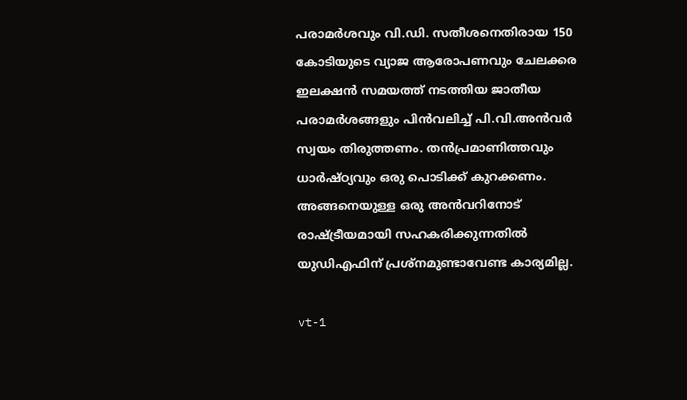പരാമർശവും വി.ഡി. സതീശനെതിരായ 150 കോടിയുടെ വ്യാജ ആരോപണവും ചേലക്കര ഇലക്ഷൻ സമയത്ത് നടത്തിയ ജാതീയ പരാമർശങ്ങളും പിൻവലിച്ച് പി.വി.അൻവർ സ്വയം തിരുത്തണം. തൻപ്രമാണിത്തവും ധാർഷ്ഠ്യവും ഒരു പൊടിക്ക് കുറക്കണം. അങ്ങനെയുള്ള ഒരു അൻവറിനോട് രാഷ്ട്രീയമായി സഹകരിക്കുന്നതിൽ യുഡിഎഫിന് പ്രശ്നമുണ്ടാവേണ്ട കാര്യമില്ല.

vt-1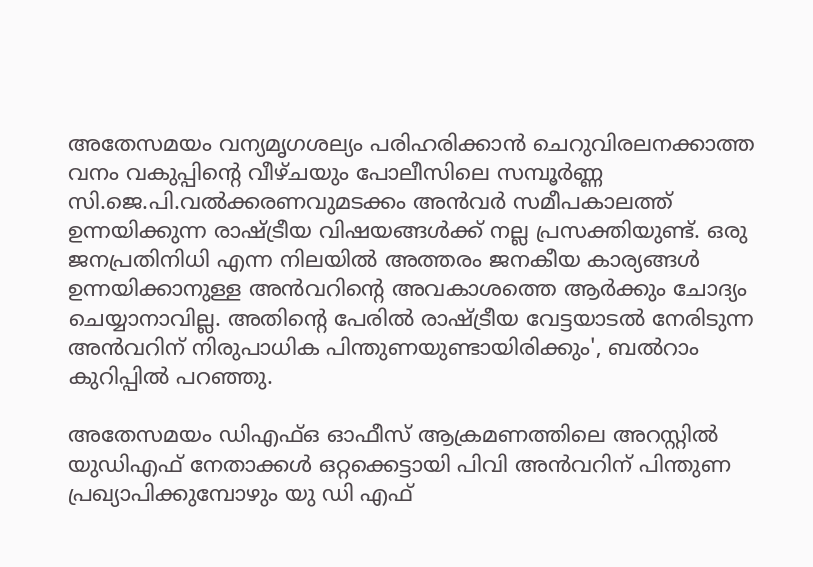അതേസമയം വന്യമൃഗശല്യം പരിഹരിക്കാൻ ചെറുവിരലനക്കാത്ത വനം വകുപ്പിന്റെ വീഴ്ചയും പോലീസിലെ സമ്പൂർണ്ണ സി.ജെ.പി.വൽക്കരണവുമടക്കം അൻവർ സമീപകാലത്ത് ഉന്നയിക്കുന്ന രാഷ്ട്രീയ വിഷയങ്ങൾക്ക് നല്ല പ്രസക്തിയുണ്ട്. ഒരു ജനപ്രതിനിധി എന്ന നിലയിൽ അത്തരം ജനകീയ കാര്യങ്ങൾ ഉന്നയിക്കാനുള്ള അൻവറിന്റെ അവകാശത്തെ ആർക്കും ചോദ്യം ചെയ്യാനാവില്ല. അതിന്റെ പേരിൽ രാഷ്ട്രീയ വേട്ടയാടൽ നേരിടുന്ന അൻവറിന് നിരുപാധിക പിന്തുണയുണ്ടായിരിക്കും', ബൽറാം കുറിപ്പിൽ പറഞ്ഞു.

അതേസമയം ഡിഎഫ്ഒ ഓഫീസ് ആക്രമണത്തിലെ അറസ്റ്റിൽ യു‍ഡിഎഫ് നേതാക്കൾ ഒറ്റക്കെട്ടായി പിവി അൻവറിന് പിന്തുണ പ്രഖ്യാപിക്കുമ്പോഴും യു ഡി എഫ്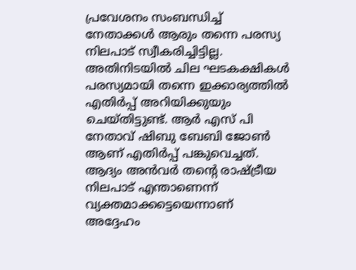പ്രവേശനം സംബന്ധിച്ച് നേതാക്കൾ ആരും തന്നെ പരസ്യ നിലപാട് സ്വീകരിച്ചിട്ടില്ല. അതിനിടയിൽ ചില ഘടകക്ഷികൾ പരസ്യമായി തന്നെ ഇക്കാര്യത്തിൽ എതിർപ്പ് അറിയിക്കുയും ചെയ്തിട്ടുണ്ട്. ആർ എസ് പി നേതാവ് ഷിബു ബേബി ജോൺ ആണ് എതിർപ്പ് പങ്കുവെച്ചത്. ആദ്യം അൻവർ തന്റെ രാഷ്ട്രീയ നിലപാട് എന്താണെന്ന് വ്യക്തമാക്കട്ടെയെന്നാണ് അദ്ദേഹം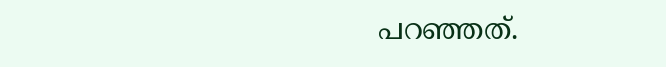പറഞ്ഞത്.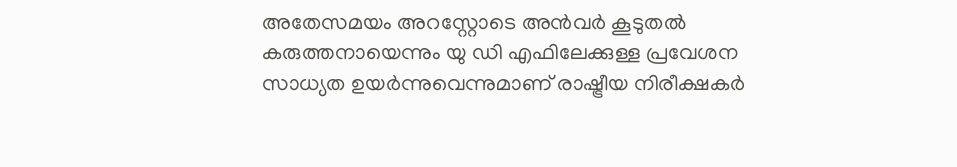അതേസമയം അറസ്റ്റോടെ അൻവർ കൂടുതൽ കരുത്തനായെന്നും യു ഡി എഫിലേക്കുള്ള പ്രവേശന സാധ്യത ഉയർന്നുവെന്നുമാണ് രാഷ്ട്രീയ നിരീക്ഷകർ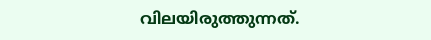വിലയിരുത്തുന്നത്.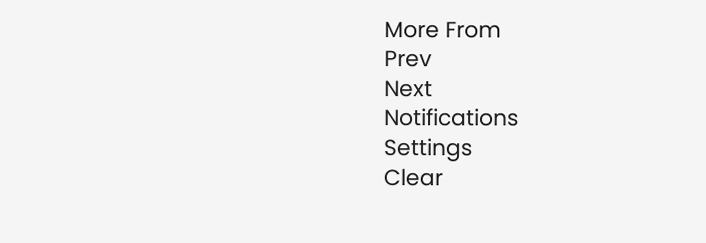More From
Prev
Next
Notifications
Settings
Clear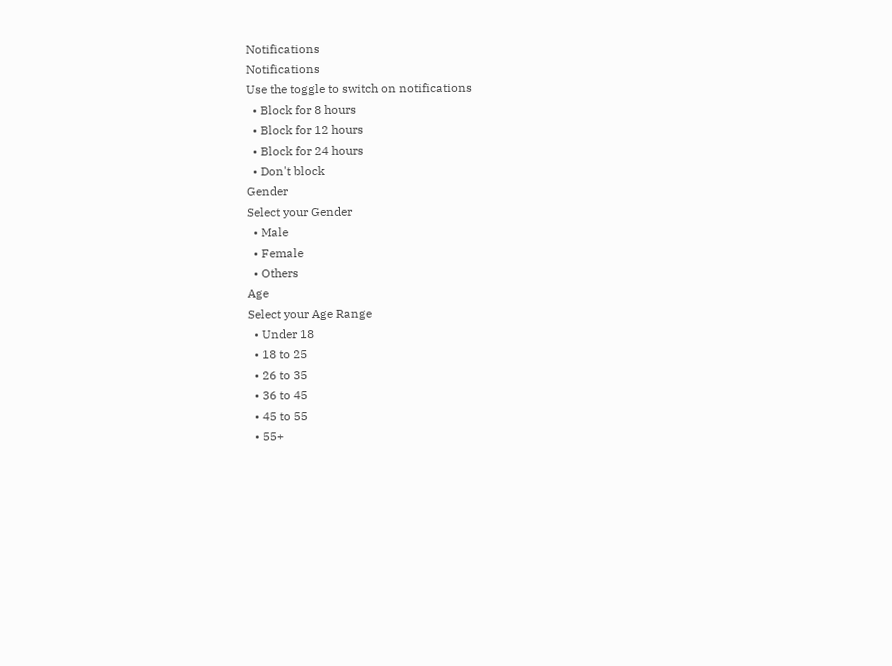Notifications
Notifications
Use the toggle to switch on notifications
  • Block for 8 hours
  • Block for 12 hours
  • Block for 24 hours
  • Don't block
Gender
Select your Gender
  • Male
  • Female
  • Others
Age
Select your Age Range
  • Under 18
  • 18 to 25
  • 26 to 35
  • 36 to 45
  • 45 to 55
  • 55+